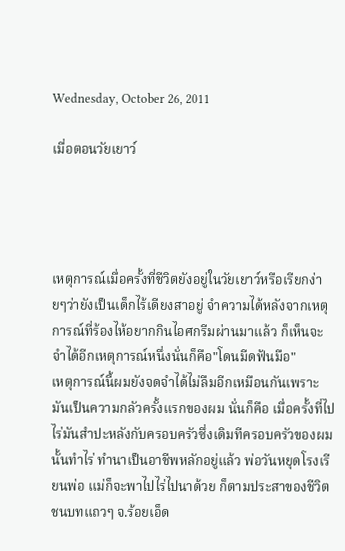Wednesday, October 26, 2011

เมื่อตอนวัยเยาว์




เหตุการณ์เมื่อครั้งที่ชีวิตยังอยู่ในวัยเยาว์หรือเรียกง่ายๆว่ายังเป็นเด็กไร้เดียงสาอยู่ จำความได้หลังจากเหตุการณ์ที่ร้องไห้อยากกินไอศกรีมผ่านมาแล้ว ก็เห็นจะจำได้อีกเหตุการณ์หนึ่งนั่นก็คือ"โดนมีดฟันมือ"
เหตุการณ์นี้ผมยังจดจำได้ไม่ลืมอีกเหมือนกันเพราะมันเป็นความกลัวครั้งแรกของผม นั่นก็คือ เมื่อครั้งที่ไป
ไร่มันสำปะหลังกับครอบครัวซึ่งเดิมทีครอบครัวของผมนั้นทำไร่ ทำนาเป็นอาชีพหลักอยู่แล้ว พ่อวันหยุดโรงเรียนพ่อ แม่ก็จะพาไปไร่ไปนาด้วย ก็ตามประสาของชีวิตชนบทแถวๆ จ.ร้อยเอ็ด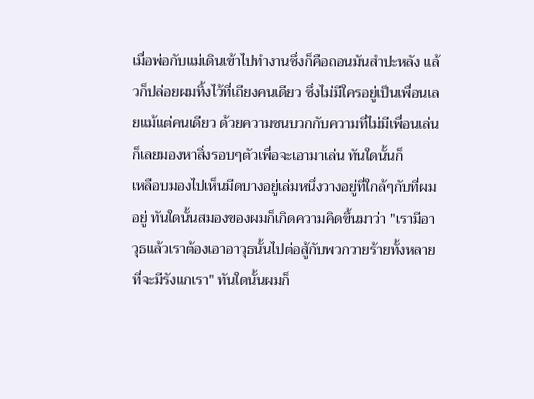เมื่อพ่อกับแม่เดินเข้าไปทำงานซึ่งก็คือถอนมันสำปะหลัง แล้วก็ปล่อยผมทิ้งไว้ที่เถียงคนเดียว ซึ่งไม่มีใครอยู่เป็นเพื่อนเลยแม้แต่คนเดียว ด้วยความซนบวกกับความที่ไม่มีเพื่อนเล่น ก็เลยมองหาสิ่งรอบๆตัวเพื่อจะเอามาเล่น ทันใดนั้นก็
เหลือบมองไปเห็นมีดบางอยู่เล่มหนึ่งวางอยู่ที่ใกล้ๆกับที่ผมอยู่ ทันใดนั้นสมองของผมก็เกิดความคิดขึ้นมาว่า "เรามีอาวุธแล้วเราต้องเอาอาวุธนั้นไปต่อสู้กับพวกวายร้ายทั้งหลายที่จะมีรังแกเรา" ทันใดนั้นผมก็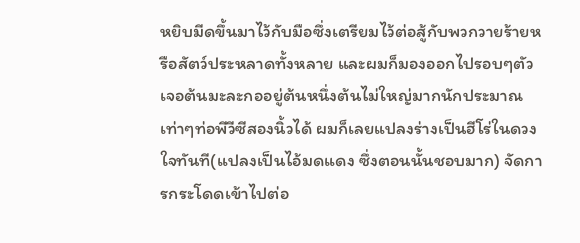หยิบมีดขึ้นมาไว้กับมือซึ่งเตรียมไว้ต่อสู้กับพวกวายร้ายหรือสัตว์ประหลาดทั้งหลาย และผมก็มองออกไปรอบๆตัวเจอต้นมะละกออยู่ต้นหนึ่งต้นไม่ใหญ่มากนักประมาณเท่าๆท่อพีวีซีสองนิ้วได้ ผมก็เลยแปลงร่างเป็นฮีโร่ในดวงใจทันที(แปลงเป็นไอ้มดแดง ซึ่งตอนนั้นชอบมาก) จัดการกระโดดเข้าไปต่อ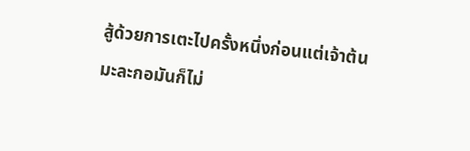สู้ด้วยการเตะไปครั้งหนึ่งก่อนแต่เจ้าต้นมะละกอมันก็ไม่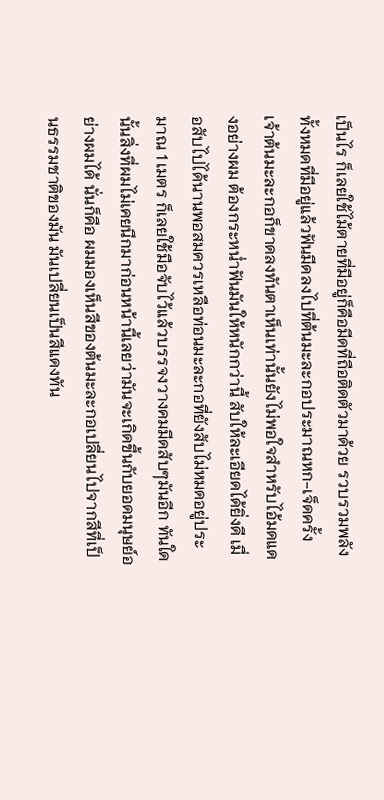เป็นไร ก็เลยใช้ไม้ตายที่มีอยู่ก็คือมีดที่ถือติดตัวมาด้วย รวบรวมพลังทั้งหมดที่มีอยู่แล้วฟันมีดลงไปที่ต้นมะละกอประมาณหก-เจ็ดครั้ง เจ้าต้นมะละกอก็ขาดลงทันตาเห็นเท่านั้นยังไม่พอใจสำหรับไอ้มดแดงอย่างผม ต้องกระหน่ำฟันมันให้หนักกว่านี้ สับให้ละเอียดได้ยิ่งดี เมื่อสับไปได้นานพอสมควรเหลือท่อนมะละกอที่ยังสับไม่หมดอยู่ประมาณ 1 เมตร ก็เลยใช้มือจับไว้แล้วบรรจงวางคมมีดสับๆมันอีก ทันใดนั้นสิ่งที่ผมไม่เคยนึกมาก่อนหน้านี้เลยว่ามันจะเกิดขึ้นกับยอดมนุษย์อย่างผมได้ นั่นก็คือ ผมมองเห็นสีของต้นมะละกอเปลี่ยนไปจากสีที่เป็นธรรมชาติของมัน มันเปลี่ยนเป็นสีแดงทัน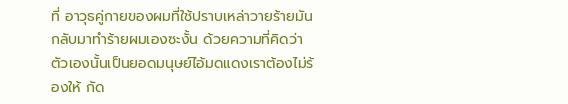ที่ อาวุธคู่กายของผมที่ใช้ปราบเหล่าวายร้ายมันกลับมาทำร้ายผมเองซะงั้น ด้วยความที่คิดว่าตัวเองนั้นเป็นยอดมนุษย์ไอ้มดแดงเราต้องไม่ร้องให้ กัด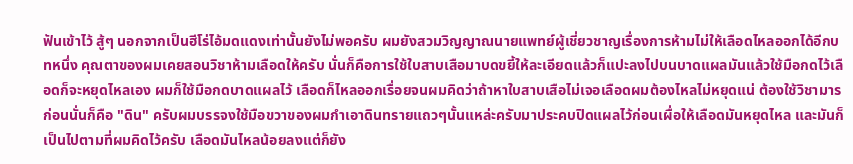ฟันเข้าไว้ สู้ๆ นอกจากเป็นฮีโร่ไอ้มดแดงเท่านั้นยังไม่พอครับ ผมยังสวมวิญญาณนายแพทย์ผู้เชี่ยวชาญเรื่องการห้ามไม่ให้เลือดไหลออกได้อีกบทหนึ่ง คุณตาของผมเคยสอนวิชาห้ามเลือดให้ครับ นั่นก็คือการใช้ใบสาบเสือมาบดขยี้ให้ละเอียดแล้วก็แปะลงไปบนบาดแผลมันแล้วใช้มือกดไว้เลือดก็จะหยุดไหลเอง ผมก็ใช้มือกดบาดแผลไว้ เลือดก็ไหลออกเรื่อยจนผมคิดว่าถ้าหาใบสาบเสือไม่เจอเลือดผมต้องไหลไม่หยุดแน่ ต้องใช้วิชามารก่อนนั่นก็คือ "ดิน" ครับผมบรรจงใช้มือขวาของผมกำเอาดินทรายแถวๆนั้นแหล่ะครับมาประคบปิดแผลไว้ก่อนเผื่อให้เลือดมันหยุดไหล และมันก็เป็นไปตามที่ผมคิดไว้ครับ เลือดมันไหลน้อยลงแต่ก็ยัง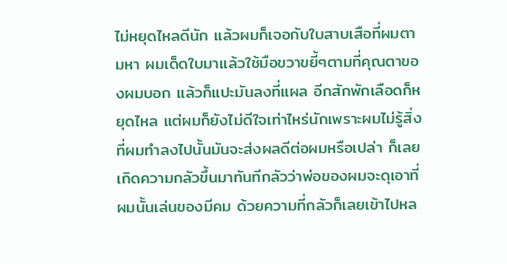ไม่หยุดไหลดีนัก แล้วผมก็เจอกับใบสาบเสือที่ผมตามหา ผมเด็ดใบมาแล้วใช้มือขวาขยี้ๆตามที่คุณตาของผมบอก แล้วก็แปะมันลงที่แผล อีกสักพักเลือดก็หยุดไหล แต่ผมก็ยังไม่ดีใจเท่าไหร่นักเพราะผมไม่รู้สิ่งที่ผมทำลงไปนั้นมันจะส่งผลดีต่อผมหรือเปล่า ก็เลยเกิดความกลัวขึ้นมาทันทีกลัวว่าพ่อของผมจะดุเอาที่ผมนั้นเล่นของมีคม ด้วยความที่กลัวก็เลยเข้าไปหล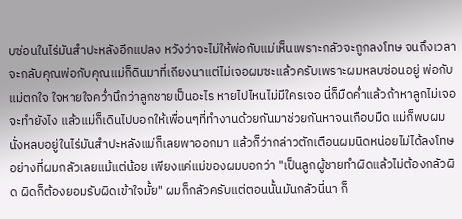บซ่อนในไร่มันสำปะหลังอีกแปลง หวังว่าจะไม่ให้พ่อกับแม่เห็นเพราะกลัวจะถูกลงโทษ จนถึงเวลาจะกลับคุณพ่อกับคุณแม่ก็ดินมาที่เถียงนาแต่ไม่เจอผมซะแล้วครับเพราะผมหลบซ่อนอยู่ พ่อกับแม่ตกใจ ใจหายใจคว่ำนึกว่าลูกชายเป็นอะไร หายไปไหนไม่มีใครเจอ นี่ก็มืดค่ำแล้วถ้าหาลูกไม่เจอจะทำยังไง แล้วแม่ก็เดินไปบอกให้เพื่อนๆที่ทำงานด้วยกันมาช่วยกันหาจนเกือบมืด แม่ก็พบผมนั่งหลบอยู่ในไร่มันสำปะหลังแม่ก็เลยพาออกมา แล้วก็ว่ากล่าวตักเตือนผมนิดหน่อยไม่ได้ลงโทษอย่างที่ผมกลัวเลยแม้แต่น้อย เพียงแค่แม่ของผมบอกว่า "เป็นลูกผู้ชายทำผิดแล้วไม่ต้องกลัวผิด ผิดก็ต้องยอมรับผิดเข้าใจมั้ย" ผมก็กลัวครับแต่ตอนนั้นมันกลัวนี่นา ก็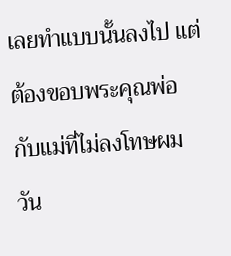เลยทำแบบนั้นลงไป แต่ต้องขอบพระคุณพ่อกับแม่ที่ไม่ลงโทษผมวัน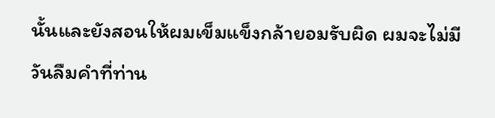นั้นและยังสอนให้ผมเข็มแข็งกล้ายอมรับผิด ผมจะไม่มีวันลืมคำที่ท่าน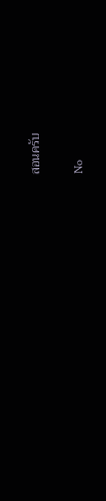สอนครับ

No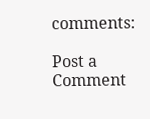comments:

Post a Comment